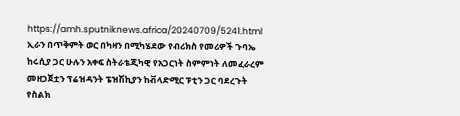https://amh.sputniknews.africa/20240709/5241.html
ኢራን በጥቅምት ወር በካዛን በሚካሄደው የብሪክስ የመሪዎች ጉባኤ ከሩሲያ ጋር ሁሉን አቀፍ ስትራቴጂካዊ የአጋርነት ስምምነት ለመፈራረም መዘጋጀቷን ፕሬዝዳንት ፔዝሽኪያን ከቭላድሚር ፑቲን ጋር ባደረጉት የስልክ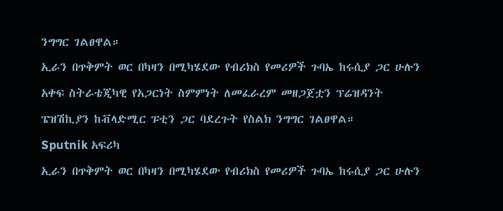ንግግር ገልፀዋል።
ኢራን በጥቅምት ወር በካዛን በሚካሄደው የብሪክስ የመሪዎች ጉባኤ ከሩሲያ ጋር ሁሉን አቀፍ ስትራቴጂካዊ የአጋርነት ስምምነት ለመፈራረም መዘጋጀቷን ፕሬዝዳንት ፔዝሽኪያን ከቭላድሚር ፑቲን ጋር ባደረጉት የስልክ ንግግር ገልፀዋል።
Sputnik አፍሪካ
ኢራን በጥቅምት ወር በካዛን በሚካሄደው የብሪክስ የመሪዎች ጉባኤ ከሩሲያ ጋር ሁሉን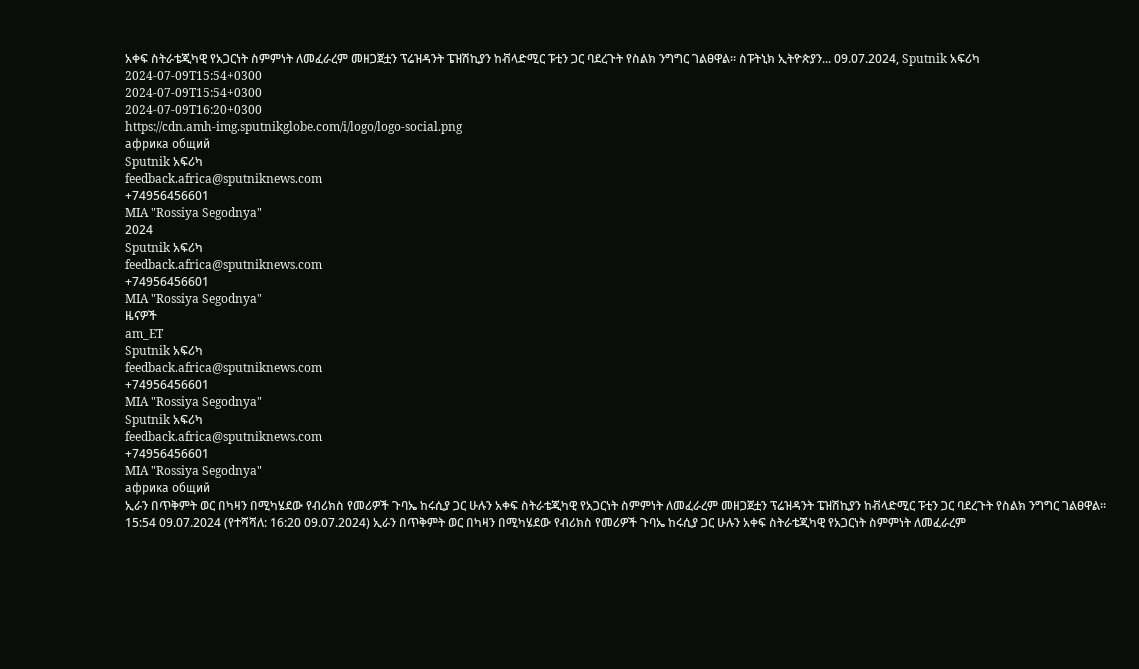አቀፍ ስትራቴጂካዊ የአጋርነት ስምምነት ለመፈራረም መዘጋጀቷን ፕሬዝዳንት ፔዝሽኪያን ከቭላድሚር ፑቲን ጋር ባደረጉት የስልክ ንግግር ገልፀዋል። ስፑትኒክ ኢትዮጵያን... 09.07.2024, Sputnik አፍሪካ
2024-07-09T15:54+0300
2024-07-09T15:54+0300
2024-07-09T16:20+0300
https://cdn.amh-img.sputnikglobe.com/i/logo/logo-social.png
африка общий
Sputnik አፍሪካ
feedback.africa@sputniknews.com
+74956456601
MIA "Rossiya Segodnya"
2024
Sputnik አፍሪካ
feedback.africa@sputniknews.com
+74956456601
MIA "Rossiya Segodnya"
ዜናዎች
am_ET
Sputnik አፍሪካ
feedback.africa@sputniknews.com
+74956456601
MIA "Rossiya Segodnya"
Sputnik አፍሪካ
feedback.africa@sputniknews.com
+74956456601
MIA "Rossiya Segodnya"
африка общий
ኢራን በጥቅምት ወር በካዛን በሚካሄደው የብሪክስ የመሪዎች ጉባኤ ከሩሲያ ጋር ሁሉን አቀፍ ስትራቴጂካዊ የአጋርነት ስምምነት ለመፈራረም መዘጋጀቷን ፕሬዝዳንት ፔዝሽኪያን ከቭላድሚር ፑቲን ጋር ባደረጉት የስልክ ንግግር ገልፀዋል።
15:54 09.07.2024 (የተሻሻለ: 16:20 09.07.2024) ኢራን በጥቅምት ወር በካዛን በሚካሄደው የብሪክስ የመሪዎች ጉባኤ ከሩሲያ ጋር ሁሉን አቀፍ ስትራቴጂካዊ የአጋርነት ስምምነት ለመፈራረም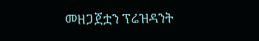መዘጋጀቷን ፕሬዝዳንት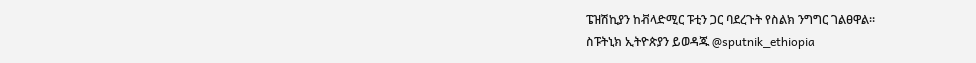ፔዝሽኪያን ከቭላድሚር ፑቲን ጋር ባደረጉት የስልክ ንግግር ገልፀዋል።
ስፑትኒክ ኢትዮጵያን ይወዳጁ @sputnik_ethiopia